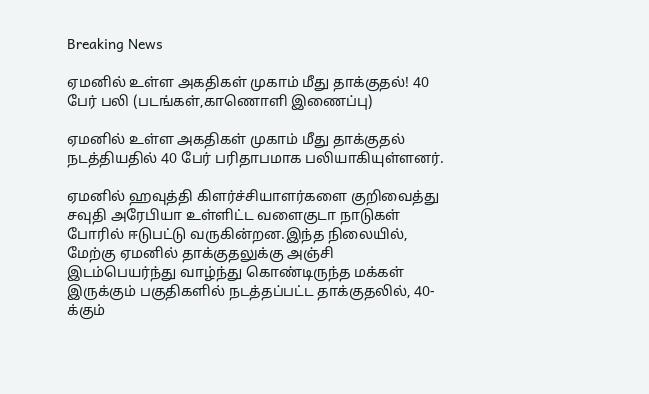Breaking News

ஏமனில் உள்ள அகதிகள் முகாம் மீது தாக்குதல்! 40 பேர் பலி (படங்கள்,காணொளி இணைப்பு)

ஏமனில் உள்ள அகதிகள் முகாம் மீது தாக்குதல் நடத்தியதில் 40 பேர் பரிதாபமாக பலியாகியுள்ளனர்.

ஏமனில் ஹவுத்தி கிளர்ச்சியாளர்களை குறிவைத்து சவுதி அரேபியா உள்ளிட்ட வளைகுடா நாடுகள் போரில் ஈடுபட்டு வருகின்றன.இந்த நிலையில், மேற்கு ஏமனில் தாக்குதலுக்கு அஞ்சி இடம்பெயர்ந்து வாழ்ந்து கொண்டிருந்த மக்கள் இருக்கும் பகுதிகளில் நடத்தப்பட்ட தாக்குதலில், 40-க்கும்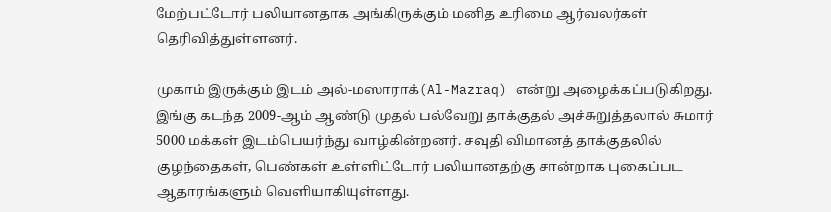மேற்பட்டோர் பலியானதாக அங்கிருக்கும் மனித உரிமை ஆர்வலர்கள் தெரிவித்துள்ளனர்.

முகாம் இருக்கும் இடம் அல்-மஸாராக்(Al-Mazraq) என்று அழைக்கப்படுகிறது. இங்கு கடந்த 2009-ஆம் ஆண்டு முதல் பல்வேறு தாக்குதல் அச்சுறுத்தலால் சுமார் 5000 மக்கள் இடம்பெயர்ந்து வாழ்கின்றனர். சவுதி விமானத் தாக்குதலில் குழந்தைகள், பெண்கள் உள்ளிட்டோர் பலியானதற்கு சான்றாக புகைப்பட ஆதாரங்களும் வெளியாகியுள்ளது.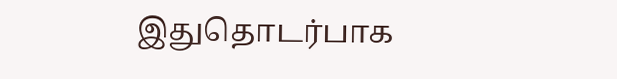இதுதொடர்பாக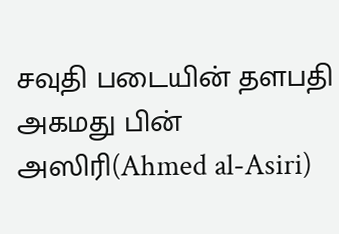சவுதி படையின் தளபதி அகமது பின் அஸிரி(Ahmed al-Asiri)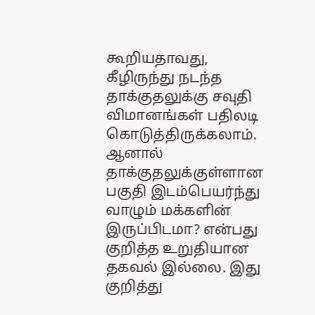கூறியதாவது, கீழிருந்து நடந்த தாக்குதலுக்கு சவுதி விமானங்கள் பதிலடி கொடுத்திருக்கலாம். ஆனால் தாக்குதலுக்குள்ளான பகுதி இடம்பெயர்ந்து வாழும் மக்களின் இருப்பிடமா? என்பது குறித்த உறுதியான தகவல் இல்லை. இது குறித்து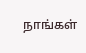நாங்கள்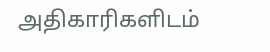அதிகாரிகளிடம்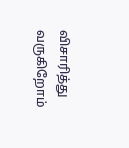விசாரித்து வருகிறோம்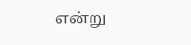என்று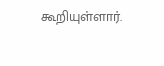கூறியுள்ளார்.